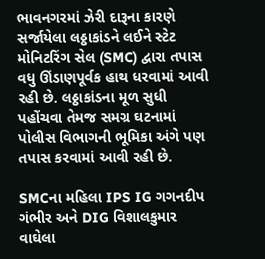ભાવનગરમાં ઝેરી દારૂના કારણે સર્જાયેલા લઠ્ઠાકાંડને લઈને સ્ટેટ મોનિટરિંગ સેલ (SMC) દ્વારા તપાસ વધુ ઊંડાણપૂર્વક હાથ ધરવામાં આવી રહી છે. લઠ્ઠાકાંડના મૂળ સુધી પહોંચવા તેમજ સમગ્ર ઘટનામાં પોલીસ વિભાગની ભૂમિકા અંગે પણ તપાસ કરવામાં આવી રહી છે.

SMCના મહિલા IPS IG ગગનદીપ ગંભીર અને DIG વિશાલકુમાર વાઘેલા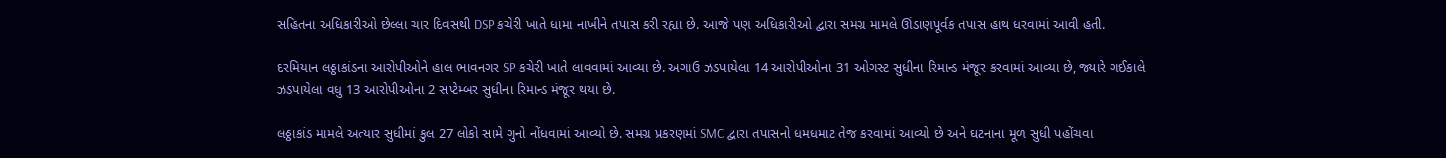સહિતના અધિકારીઓ છેલ્લા ચાર દિવસથી DSP કચેરી ખાતે ધામા નાખીને તપાસ કરી રહ્યા છે. આજે પણ અધિકારીઓ દ્વારા સમગ્ર મામલે ઊંડાણપૂર્વક તપાસ હાથ ધરવામાં આવી હતી.

દરમિયાન લઠ્ઠાકાંડના આરોપીઓને હાલ ભાવનગર SP કચેરી ખાતે લાવવામાં આવ્યા છે. અગાઉ ઝડપાયેલા 14 આરોપીઓના 31 ઓગસ્ટ સુધીના રિમાન્ડ મંજૂર કરવામાં આવ્યા છે, જ્યારે ગઈકાલે ઝડપાયેલા વધુ 13 આરોપીઓના 2 સપ્ટેમ્બર સુધીના રિમાન્ડ મંજૂર થયા છે.

લઠ્ઠાકાંડ મામલે અત્યાર સુધીમાં કુલ 27 લોકો સામે ગુનો નોંધવામાં આવ્યો છે. સમગ્ર પ્રકરણમાં SMC દ્વારા તપાસનો ધમધમાટ તેજ કરવામાં આવ્યો છે અને ઘટનાના મૂળ સુધી પહોંચવા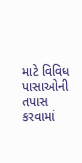માટે વિવિધ પાસાઓની તપાસ કરવામાં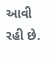આવી રહી છે.